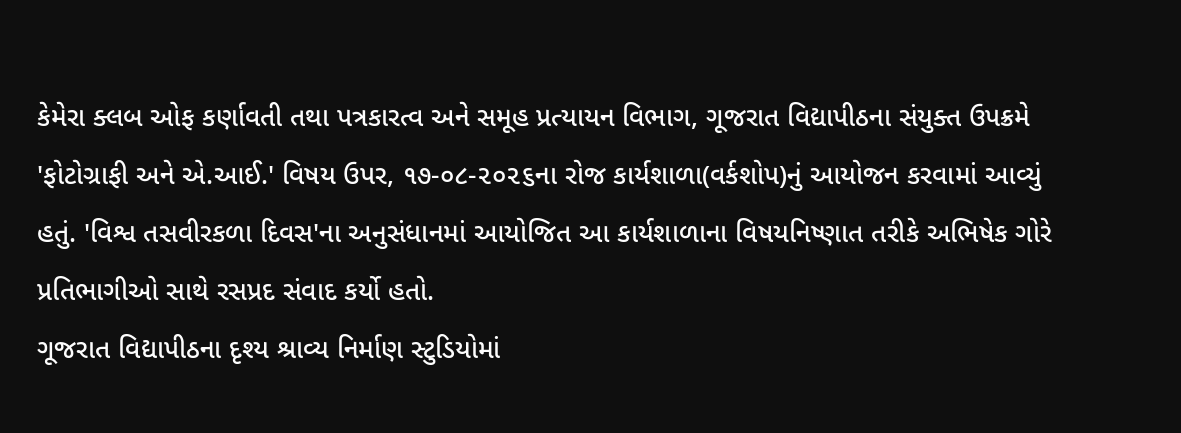કેમેરા ક્લબ ઓફ કર્ણાવતી તથા પત્રકારત્વ અને સમૂહ પ્રત્યાયન વિભાગ, ગૂજરાત વિદ્યાપીઠના સંયુક્ત ઉપક્રમે 'ફોટોગ્રાફી અને એ.આઈ.' વિષય ઉપર, ૧૭-૦૮-૨૦૨૬ના રોજ કાર્યશાળા(વર્કશોપ)નું આયોજન કરવામાં આવ્યું હતું. 'વિશ્વ તસવીરકળા દિવસ'ના અનુસંધાનમાં આયોજિત આ કાર્યશાળાના વિષયનિષ્ણાત તરીકે અભિષેક ગોરે પ્રતિભાગીઓ સાથે રસપ્રદ સંવાદ કર્યો હતો.
ગૂજરાત વિદ્યાપીઠના દૃશ્ય શ્રાવ્ય નિર્માણ સ્ટુડિયોમાં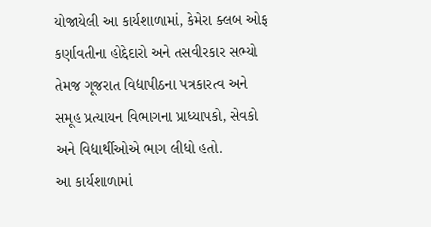યોજાયેલી આ કાર્યશાળામાં, કેમેરા ક્લબ ઓફ કર્ણાવતીના હોદ્દેદારો અને તસવીરકાર સભ્યો તેમજ ગૂજરાત વિદ્યાપીઠના પત્રકારત્વ અને સમૂહ પ્રત્યાયન વિભાગના પ્રાધ્યાપકો, સેવકો અને વિદ્યાર્થીઓએ ભાગ લીધો હતો.
આ કાર્યશાળામાં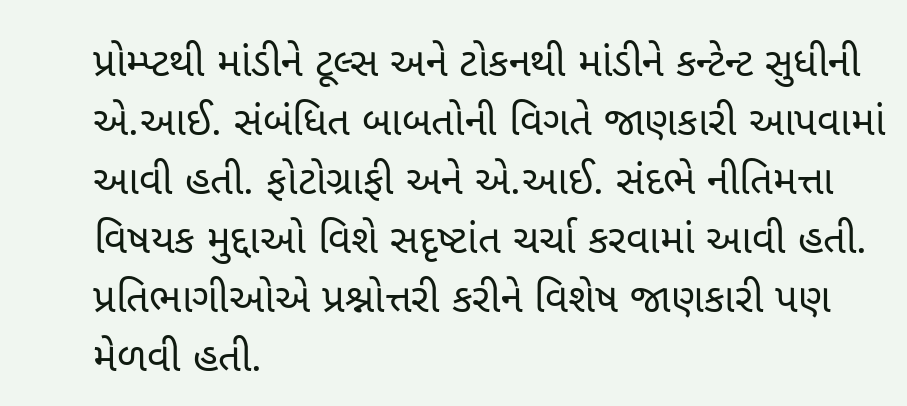પ્રોમ્પ્ટથી માંડીને ટૂલ્સ અને ટોકનથી માંડીને કન્ટેન્ટ સુધીની એ.આઈ. સંબંધિત બાબતોની વિગતે જાણકારી આપવામાં આવી હતી. ફોટોગ્રાફી અને એ.આઈ. સંદભે નીતિમત્તા વિષયક મુદ્દાઓ વિશે સદૃષ્ટાંત ચર્ચા કરવામાં આવી હતી. પ્રતિભાગીઓએ પ્રશ્નોત્તરી કરીને વિશેષ જાણકારી પણ મેળવી હતી.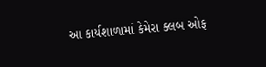આ કાર્યશાળામાં કેમેરા ક્લબ ઓફ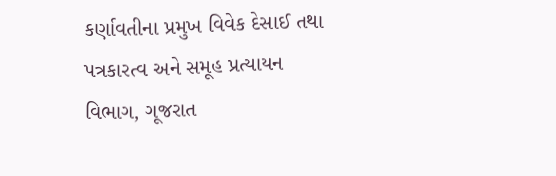કર્ણાવતીના પ્રમુખ વિવેક દેસાઈ તથા પત્રકારત્વ અને સમૂહ પ્રત્યાયન વિભાગ, ગૂજરાત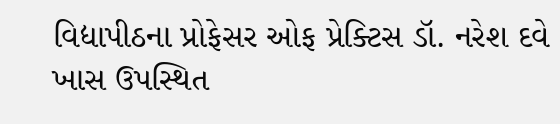વિદ્યાપીઠના પ્રોફેસર ઓફ પ્રેક્ટિસ ડૉ. નરેશ દવે ખાસ ઉપસ્થિત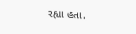રહ્યા હતા.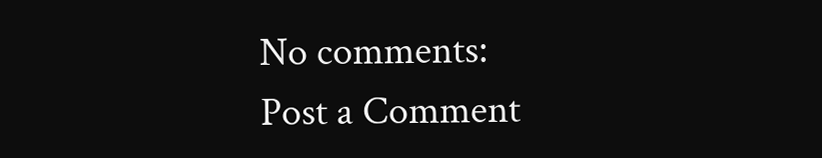No comments:
Post a Comment